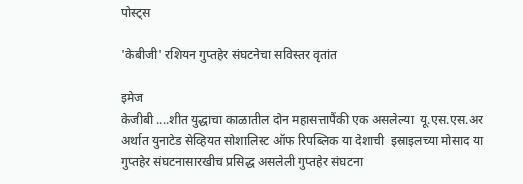पोस्ट्स

'केबीजी' रशियन गुप्तहेर संघटनेचा सविस्तर वृतांत

इमेज
केजीबी ....शीत युद्धाचा काळातील दोन महासत्तापैंकी एक असलेल्या  यू.एस.एस.अर  अर्थात युनाटेड सेव्हियत सोशालिस्ट ऑफ रिपब्लिक या देशाची  इस्राइलच्या मोसाद या गुप्तहेर संघटनासारखीच प्रसिद्ध असलेली गुप्तहेर संघटना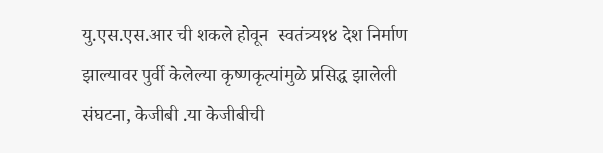यु.एस.एस.आर ची शकले होवून  स्वतंत्र्य१४ देश निर्माण झाल्यावर पुर्वी केलेल्या कृष्णकृत्यांमुळे प्रसिद्ध झालेली संघटना, केजीबी .या केजीबीची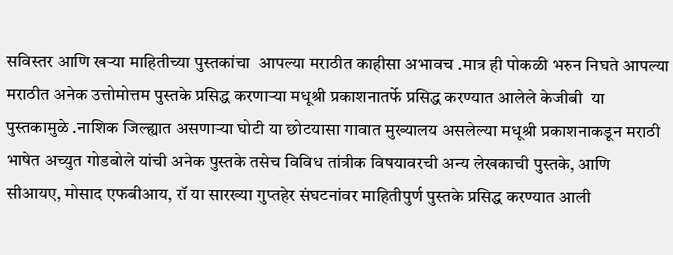सविस्तर आणि खऱ्या माहितीच्या पुस्तकांचा  आपल्या मराठीत काहीसा अभावच .मात्र ही पोकळी भरुन निघते आपल्या मराठीत अनेक उत्तोमोत्तम पुस्तके प्रसिद्ध करणाऱ्या मधूश्री प्रकाशनातर्फे प्रसिद्ध करण्यात आलेले केजीबी  या पुस्तकामुळे .नाशिक जिल्ह्यात असणाऱ्या घोटी या छोटयासा गावात मुख्यालय असलेल्या मधूश्री प्रकाशनाकडून मराठी भाषेत अच्युत गोडबोले यांची अनेक पुस्तके तसेच विविध तांत्रीक विषयावरची अन्य लेखकाची पुस्तके, आणि सीआयए, मोसाद एफबीआय, रॉ या सारख्या गुप्तहेर संघटनांवर माहितीपुर्ण पुस्तके प्रसिद्ध करण्यात आली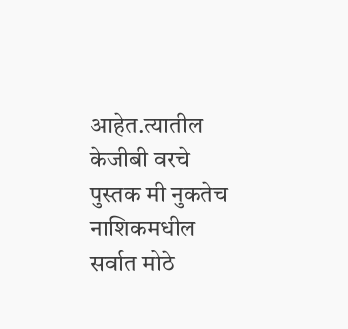आहेत‌.त्यातील केजीबी वरचे पुस्तक मी नुकतेच नाशिकमधील सर्वात मोठे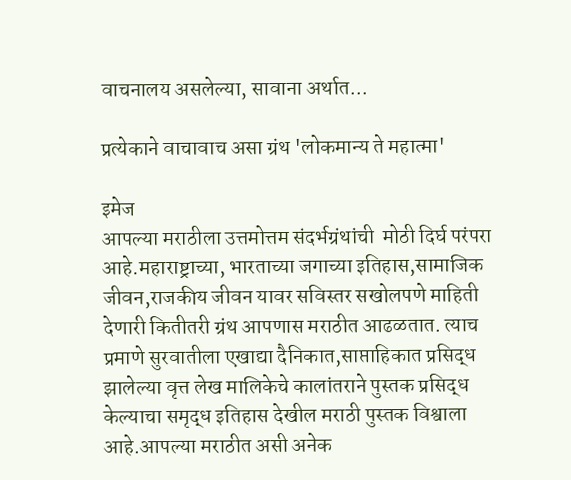वाचनालय असलेल्या, सावाना अर्थात...

प्रत्येकाने वाचावाच असा ग्रंथ 'लोकमान्य ते महात्मा'

इमेज
आपल्या मराठीला उत्तमोत्तम संदर्भग्रंथांची  मोठी दिर्घ परंपरा आहे‌.महाराष्ट्राच्या, भारताच्या जगाच्या इतिहास,सामाजिक जीवन,राजकीय जीवन यावर सविस्तर सखोलपणे माहिती देणारी कितीतरी ग्रंथ आपणास मराठीत आढळतात. त्याच प्रमाणे सुरवातीला एखाद्या दैनिकात,साप्ताहिकात प्रसिद्ध झालेल्या वृत्त लेख मालिकेचे कालांतराने पुस्तक प्रसिद्ध केल्याचा समृद्ध इतिहास देखील मराठी पुस्तक विश्वाला आहे‌.आपल्या मराठीत असी अनेक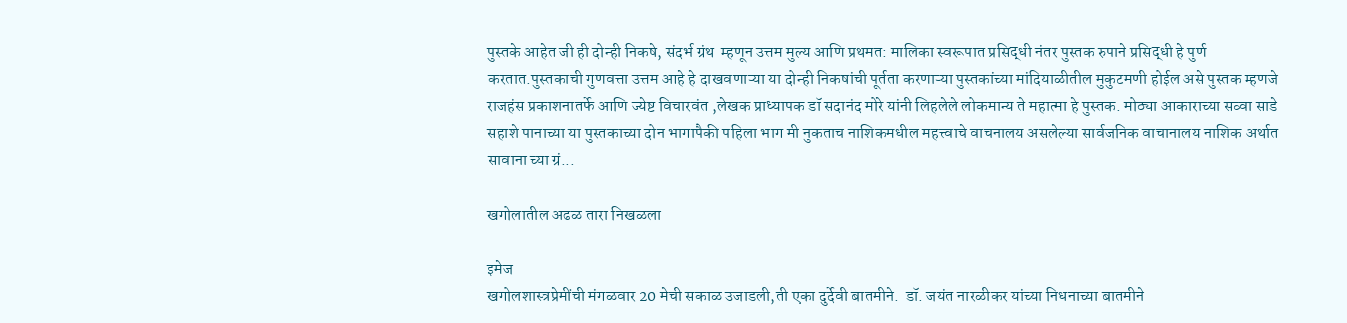पुस्तके आहेत जी ही दोन्ही निकषे, संदर्भ ग्रंथ  म्हणून उत्तम मुल्य आणि प्रथमत: मालिका स्वरूपात प्रसिद्धी नंतर पुस्तक रुपाने प्रसिद्धी हे पुर्ण करतात.पुस्तकाची गुणवत्ता उत्तम आहे हे दाखवणाऱ्या या दोन्ही निकषांची पूर्तता करणाऱ्या पुस्तकांच्या मांदियाळीतील मुकुटमणी होईल असे पुस्तक म्हणजे राजहंस प्रकाशनातर्फे आणि ज्येष्ट विचारवंत ,लेखक प्राध्यापक डॉ सदानंद मोरे यांनी लिहलेले लोकमान्य ते महात्मा हे पुस्तक. मोठ्या आकाराच्या सव्वा साडे सहाशे पानाच्या या पुस्तकाच्या दोन भागापैकी पहिला भाग मी नुकताच नाशिकमधील महत्त्वाचे वाचनालय असलेल्या सार्वजनिक वाचानालय नाशिक अर्थात सावाना च्या ग्रं...

खगोलातील अढळ तारा निखळला

इमेज
खगोलशास्त्रप्रेमींची मंगळवार 20 मेची सकाळ उजाडली,ती एका दुर्देवी बातमीने.  डॉ. जयंत नारळीकर यांच्या निधनाच्या बातमीने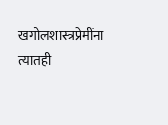खगोलशास्त्रप्रेमींना त्यातही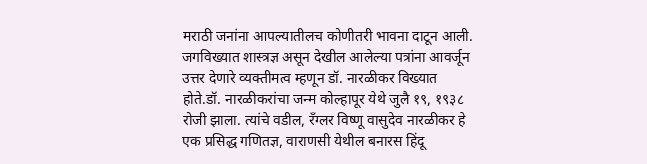मराठी जनांना आपल्यातीलच कोणीतरी भावना दाटून आली.    जगविख्यात शास्त्रज्ञ असून देखील आलेल्या पत्रांना आवर्जून उत्तर देणारे व्यक्तीमत्व म्हणून डॉ. नारळीकर विख्यात होते.डॉ. नारळीकरांचा जन्म कोल्हापूर येथे जुलै १९, १९३८ रोजी झाला. त्यांचे वडील, रॅंग्लर विष्णू वासुदेव नारळीकर हे एक प्रसिद्ध गणितज्ञ, वाराणसी येथील बनारस हिंदू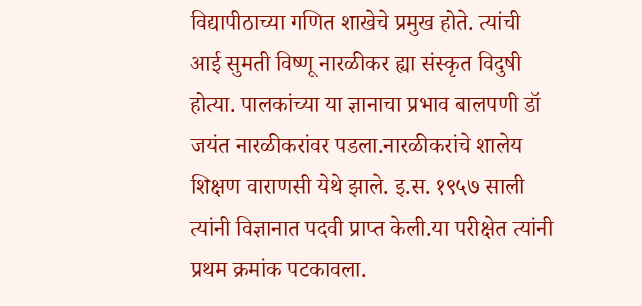विद्यापीठाच्या गणित शाखेचे प्रमुख होते. त्यांची आई सुमती विष्णू नारळीकर ह्या संस्कृत विदुषी होत्या. पालकांच्या या ज्ञानाचा प्रभाव बालपणी डॉ जयंत नारळीकरांवर पडला.नारळीकरांचे शालेय शिक्षण वाराणसी येथे झाले. इ.स. १९५७ साली त्यांनी विज्ञानात पदवी प्राप्त केली.या परीक्षेत त्यांनी प्रथम क्रमांक पटकावला.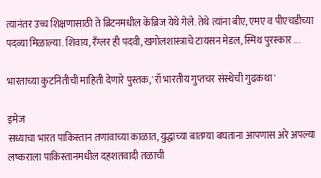त्यानंतर उच्च शिक्षणासाठी ते ब्रिटनमधील केंब्रिज येथे गेले. तेथे त्यांना बीए, एमए व पीएचडीच्या पदव्या मिळाल्या. शिवाय, रॅंग्लर ही पदवी, खगोलशास्त्राचे टायसन मेडल, स्मिथ पुरस्कार ...

भारताच्या कुटनितीची माहिती देणारे पुस्तक, 'रॉ भारतीय गुप्तचर संस्थेची गुढकथा'

इमेज
सध्याचा भारत पाकिस्तान तणावाच्या काळात, युद्धाच्या बातम्या बघताना आपणास अरे अपल्या लष्कराला पाकिस्तानमधील दहशतवादी तळाची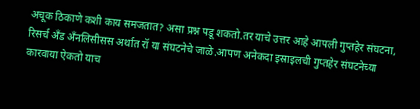अचूक ठिकाणे कशी काय समजतात? असा प्रश्न पडू शकतो.तर याचे उत्तर आहे आपली गुप्तहेर संघटना, रिसर्च अँड अँनलिसीसस अर्थात रॉ या संघटनेचे जाळे.आपण अनेकदा इस्राइलची गुप्तहेर संघटनेच्या कारवाया ऐकतो‌ याच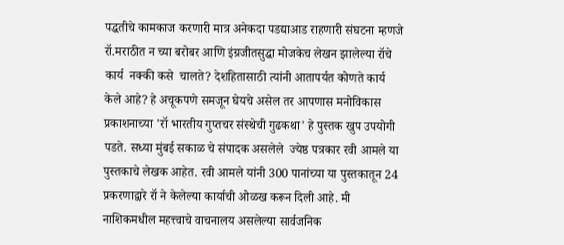पद्धतीचे कामकाज करणारी मात्र अनेकदा पडद्याआड राहणारी संघटना म्हणजे रॉ.मराठीत न च्या बरोबर आणि इंग्रजीतसुद्धा मोजकेच लेखन झालेल्या रॉचे कार्य  नक्की कसे  चालते‌? देशहितासाठी त्यांनी आतापर्यत कोणते कार्य केले आहे? हे अचूकपणे समजून घेयचे असेल तर आपणास मनोविकास प्रकाशनाच्या 'रॉ भारतीय गुप्तचर संस्थेची गुढकथा' हे पुस्तक खुप उपयोगी पडते. सध्या मुंबई सकाळ चे संपादक असलेले  ज्येष्ठ पत्रकार रवी आमले या पुस्तकाचे लेखक आहेत. रवी आमले यांनी 300 पानांच्या या पुस्तकातून 24 प्रकरणाद्वारे रॉ ने केलेल्या कार्याची ओळख करून दिली आहे. मी नाशिकमधील महत्त्वाचे वाचनालय असलेल्या सार्वजनिक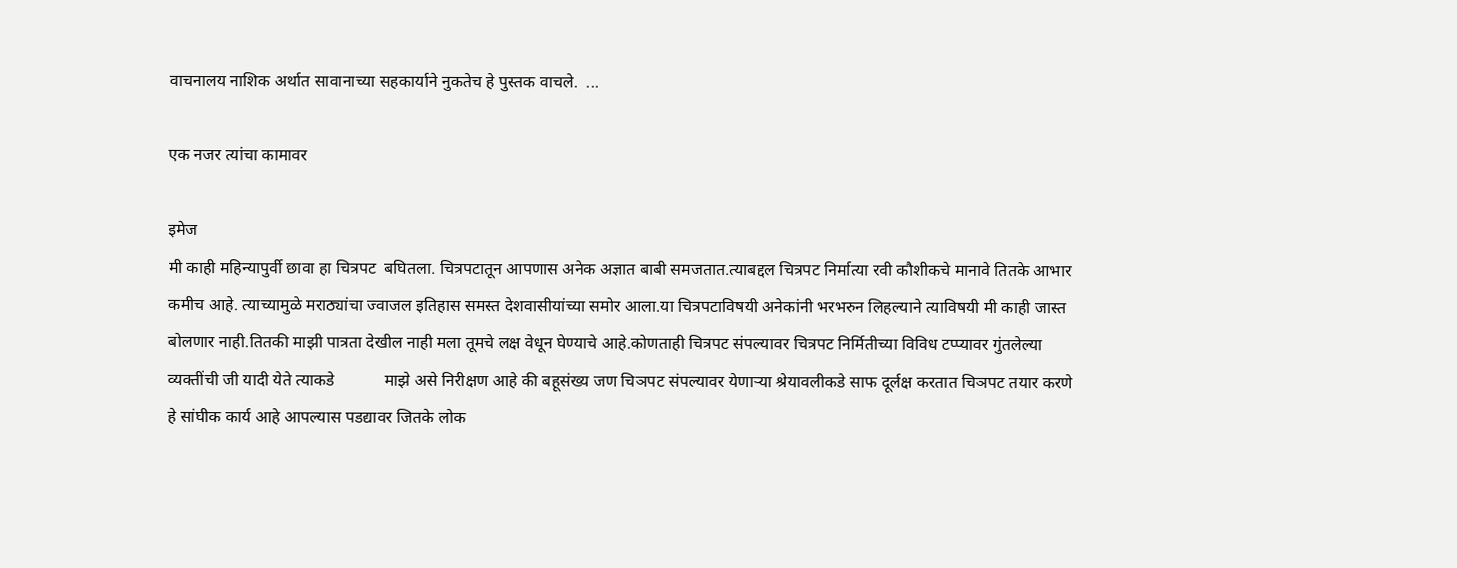वाचनालय नाशिक अर्थात सावानाच्या सहकार्याने नुकतेच हे पुस्तक वाचले.  ...

एक नजर त्यांचा कामावर

इमेज
मी काही महिन्यापुर्वी छावा हा चित्रपट  बघितला. चित्रपटातून आपणास अनेक अज्ञात बाबी समजतात.त्याबद्दल चित्रपट निर्मात्या रवी कौशीकचे मानावे तितके आभार कमीच आहे. त्याच्यामुळे मराठ्यांचा ज्वाजल इतिहास समस्त देशवासीयांच्या समोर आला.या चित्रपटाविषयी अनेकांनी भरभरुन लिहल्याने त्याविषयी मी काही जास्त बोलणार नाही.तितकी माझी पात्रता देखील नाही मला तूमचे लक्ष वेधून घेण्याचे आहे.कोणताही चित्रपट संपल्यावर चित्रपट निर्मितीच्या विविध टप्प्यावर गुंतलेल्या व्यक्तींची जी यादी येते त्याकडे            माझे असे निरीक्षण आहे की बहूसंख्य जण चिञपट संपल्यावर येणाऱ्या श्रेयावलीकडे साफ दूर्लक्ष करतात चिञपट तयार करणे हे सांघीक कार्य आहे आपल्यास पडद्यावर जितके लोक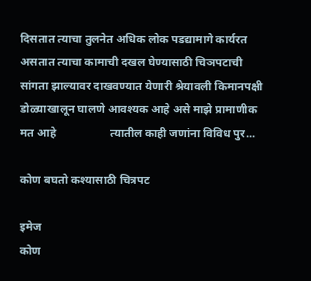दिसतात त्याचा तुलनेत अधिक लोक पडद्यामागे कार्यरत असतात त्याचा कामाची दखल घेण्यासाठी चिञपटाची सांगता झाल्यावर दाखवण्यात येणारी श्रेयावली किमानपक्षी डोळ्याखालून घालणे आवश्यक आहे असे माझे प्रामाणीक मत आहे                   त्यातील काही जणांना विविध पुर...

कोण बघतो कश्यासाठी चित्रपट

इमेज
कोण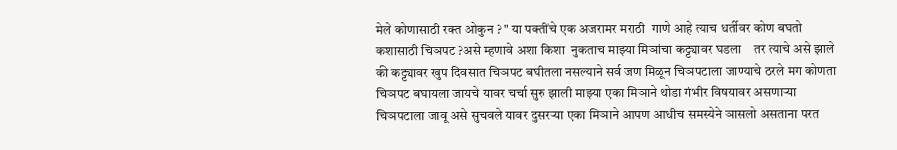मेले कोणासाठी रक्त ओकुन ? " या पक्तींचे एक अजरामर मराठी  गाणे आहे त्याच धर्तीवर कोण बघतो कशासाठी चिञपट ?असे म्हणावे अशा किशा  नुकताच माझ्या मिञांचा कट्ट्यावर घडला    तर त्याचे असे झाले की कट्ट्यावर खुप दिवसात चिञपट बघीतला नसल्याने सर्व जण मिळून चिञपटाला जाण्याचे ठरले मग कोणता चिञपट बघायला जायचे यावर चर्चा सुरु झाली माझ्या एका मिञाने थोडा गंभीर विषयावर असणाऱ्या चिञपटाला जावू असे सुचवले यावर दुसरऱ्या एका मिञाने आपण आधीच समस्येने ञासलो असताना परत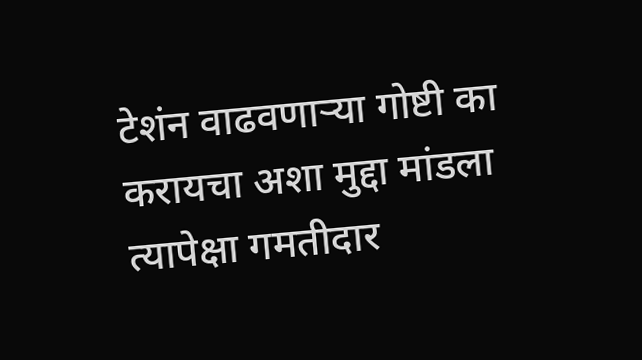टेशंन वाढवणाऱ्या गोष्टी का करायचा अशा मुद्दा मांडला त्यापेक्षा गमतीदार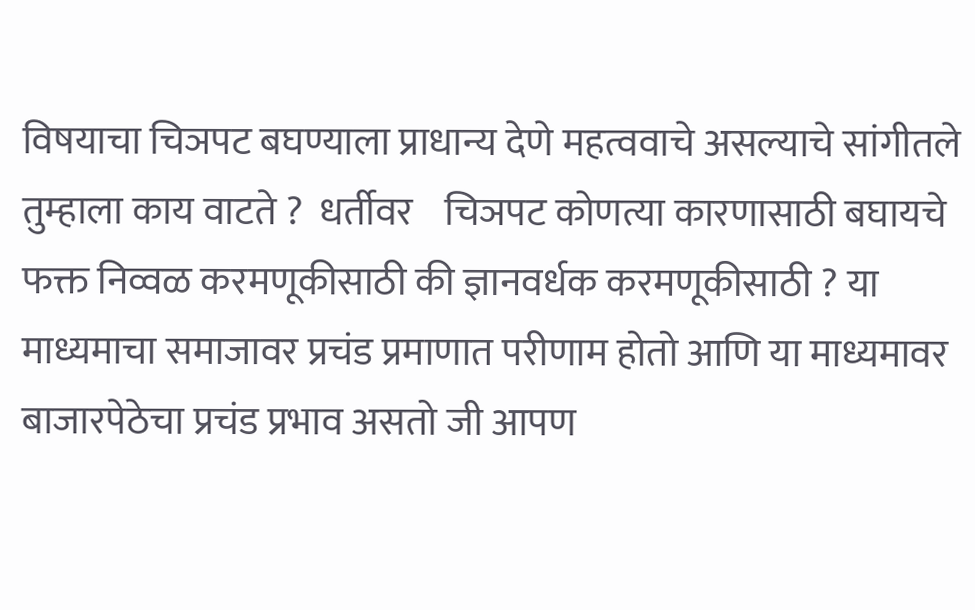विषयाचा चिञपट बघण्याला प्राधान्य देणे महत्ववाचे असल्याचे सांगीतले तुम्हाला काय वाटते ?  धर्तीवर    चिञपट कोणत्या कारणासाठी बघायचे फक्त निव्वळ करमणूकीसाठी की ज्ञानवर्धक करमणूकीसाठी ? या माध्यमाचा समाजावर प्रचंड प्रमाणात परीणाम होतो आणि या माध्यमावर बाजारपेठेचा प्रचंड प्रभाव असतो जी आपण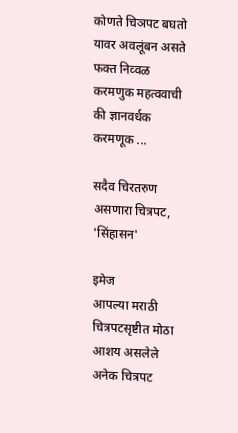कोणते चिञपट बघतो यावर अवलूंबन असते              फक्त निव्वळ करमणुक महत्ववाची की ज्ञानवर्धक करमणूक ...

सदैव चिरतरुण असणारा चित्रपट, 'सिंहासन'

इमेज
आपल्या मराठी चित्रपटसृष्टीत मोठा आशय असलेले अनेक चित्रपट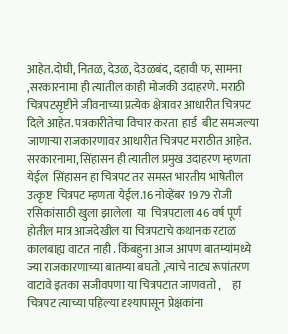आहेत.दोघी, नितळ, देउळ, देउळबंद, दहावी फ, सामना ,सरकारनामा ही त्यातील काही मोजकी उदाहरणे. मराठी चित्रपटसृष्टीने जीवनाच्या प्रत्येक क्षेत्रावर आधारीत चित्रपट दिले आहेत. पत्रकारीतेचा विचार करता  हार्ड  बीट समजल्या जाणाऱ्या राजकारणावर आधारीत चित्रपट मराठीत आहेत. सरकारनामा, सिंहासन ही त्यातील प्रमुख उदाहरण म्हणता येईल  सिंहासन हा चित्रपट तर समस्त भारतीय भाषेतील उत्कृष्ट  चित्रपट म्हणता येईल.16 नोव्हेंबर 1979 रोजी रसिकांसाठी खुला झालेला  या  चित्रपटाला 46 वर्ष पूर्ण होतील मात्र आजदेखील या चित्रपटाचे कथानक रटाळ कालबाह्य वाटत नाही . किंबहुना आज आपण बातम्यांमध्ये ज्या राजकारणाच्या बातम्या बघतो ,त्याचे नाट्य रूपांतरण वाटावे इतका सजीवपणा या चित्रपटात जाणवतो ,     हा चित्रपट त्याच्या पहिल्या दृश्यापासून प्रेक्षकांना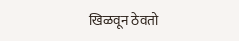खिळवून ठेवतो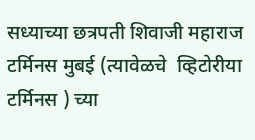सध्याच्या छत्रपती शिवाजी महाराज टर्मिनस मुबई (त्यावेळचे  व्हिटोरीया टर्मिनस ) च्या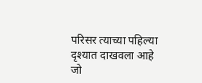परिसर त्याच्या पहिल्या दृश्यात दाखवला आहे जो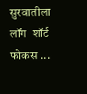सुरवातीला लॉंग  शॉर्ट  फोकस ...